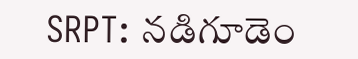SRPT: నడిగూడెం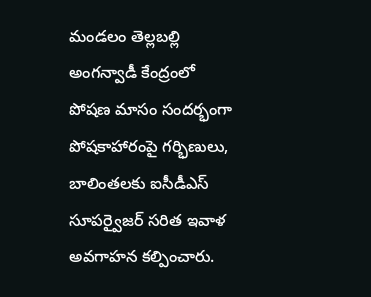మండలం తెల్లబల్లి అంగన్వాడీ కేంద్రంలో పోషణ మాసం సందర్భంగా పోషకాహారంపై గర్భిణులు, బాలింతలకు ఐసీడీఎస్ సూపర్వైజర్ సరిత ఇవాళ అవగాహన కల్పించారు.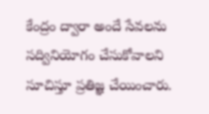కేంద్రం ద్వారా అందే సేవలను సద్వినియోగం చేసుకోవాలని సూచిస్తూ ప్రతిజ్ఞ చేయించారు.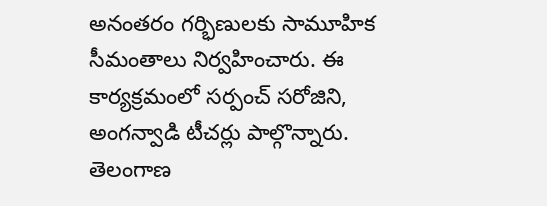అనంతరం గర్భిణులకు సామూహిక సీమంతాలు నిర్వహించారు. ఈ కార్యక్రమంలో సర్పంచ్ సరోజిని, అంగన్వాడి టీచర్లు పాల్గొన్నారు.
తెలంగాణ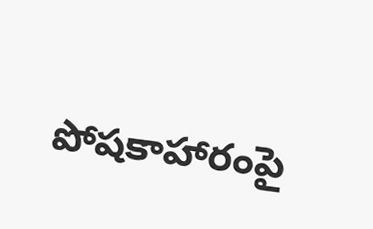పోషకాహారంపై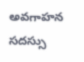అవగాహన సదస్సు